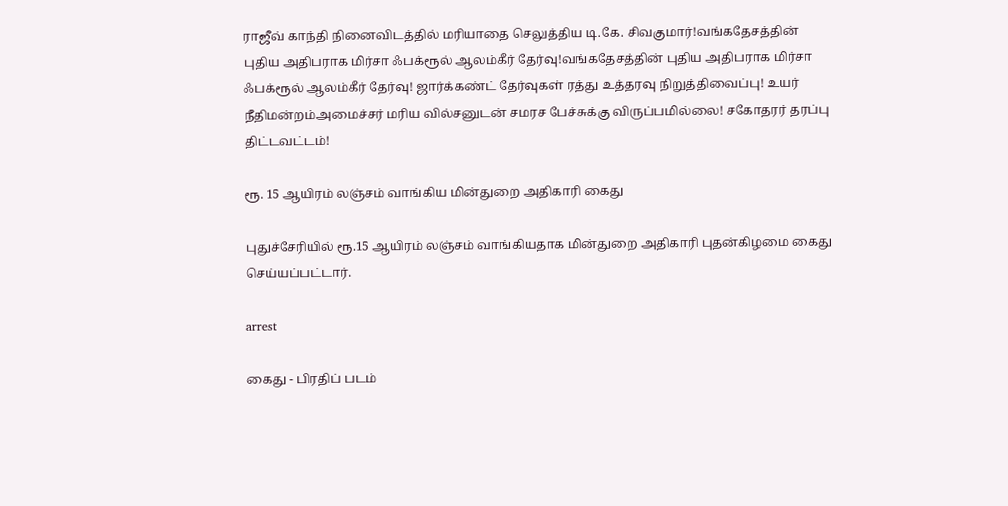ராஜீவ் காந்தி நினைவிடத்தில் மரியாதை செலுத்திய டி.கே. சிவகுமார்!வங்கதேசத்தின் புதிய அதிபராக மிர்சா ஃபக்ரூல் ஆலம்கீர் தேர்வு!வங்கதேசத்தின் புதிய அதிபராக மிர்சா ஃபக்ரூல் ஆலம்கீர் தேர்வு! ஜார்க்கண்ட் தேர்வுகள் ரத்து உத்தரவு நிறுத்திவைப்பு! உயர் நீதிமன்றம்அமைச்சர் மரிய வில்சனுடன் சமரச பேச்சுக்கு விருப்பமில்லை! சகோதரர் தரப்பு திட்டவட்டம்!

ரூ. 15 ஆயிரம் லஞ்சம் வாங்கிய மின்துறை அதிகாரி கைது

புதுச்சேரியில் ரூ.15 ஆயிரம் லஞ்சம் வாங்கியதாக மின்துறை அதிகாரி புதன்கிழமை கைது செய்யப்பட்டார்.

arrest

கைது - பிரதிப் படம்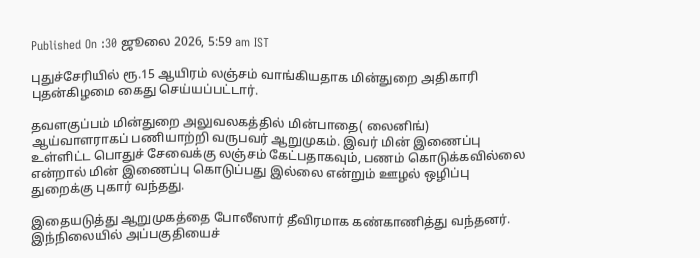Published On :30 ஜூலை 2026, 5:59 am IST

புதுச்சேரியில் ரூ.15 ஆயிரம் லஞ்சம் வாங்கியதாக மின்துறை அதிகாரி புதன்கிழமை கைது செய்யப்பட்டார்.

தவளகுப்பம் மின்துறை அலுவலகத்தில் மின்பாதை( லைனிங்) ஆய்வாளராகப் பணியாற்றி வருபவர் ஆறுமுகம். இவர் மின் இணைப்பு உள்ளிட்ட பொதுச் சேவைக்கு லஞ்சம் கேட்பதாகவும், பணம் கொடுக்கவில்லை என்றால் மின் இணைப்பு கொடுப்பது இல்லை என்றும் ஊழல் ஒழிப்பு துறைக்கு புகார் வந்தது.

இதையடுத்து ஆறுமுகத்தை போலீஸார் தீவிரமாக கண்காணித்து வந்தனர். இந்நிலையில் அப்பகுதியைச்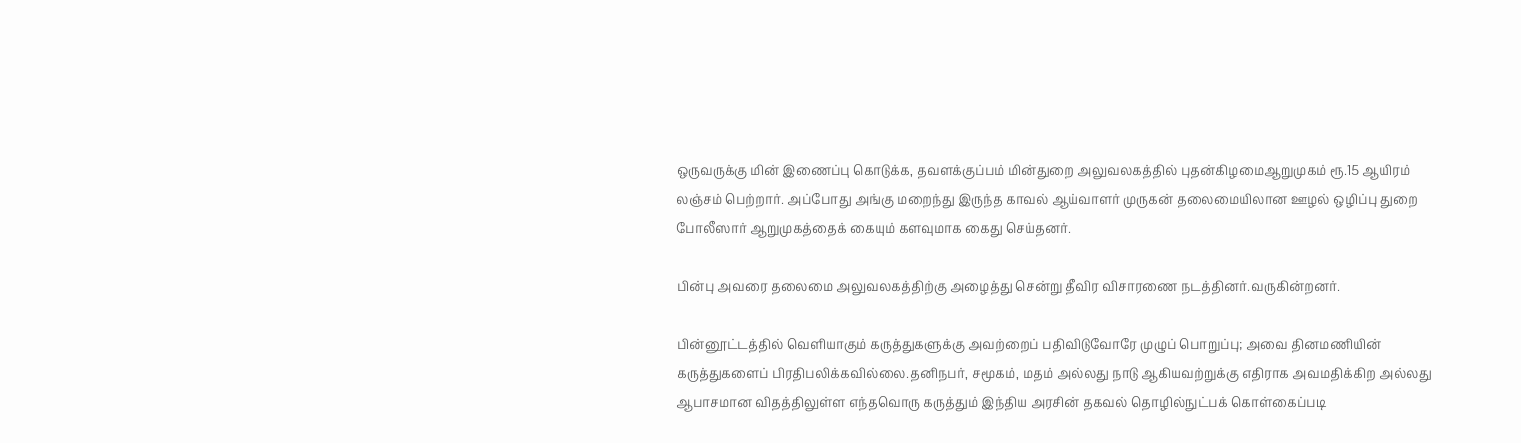ஒருவருக்கு மின் இணைப்பு கொடுக்க, தவளக்குப்பம் மின்துறை அலுவலகத்தில் புதன்கிழமைஆறுமுகம் ரூ.15 ஆயிரம் லஞ்சம் பெற்றார். அப்போது அங்கு மறைந்து இருந்த காவல் ஆய்வாளர் முருகன் தலைமையிலான ஊழல் ஒழிப்பு துறை போலீஸார் ஆறுமுகத்தைக் கையும் களவுமாக கைது செய்தனர்.

பின்பு அவரை தலைமை அலுவலகத்திற்கு அழைத்து சென்று தீவிர விசாரணை நடத்தினர்.வருகின்றனர்.

பின்னூட்டத்தில் வெளியாகும் கருத்துகளுக்கு அவற்றைப் பதிவிடுவோரே முழுப் பொறுப்பு; அவை தினமணியின் கருத்துகளைப் பிரதிபலிக்கவில்லை.தனிநபர், சமூகம், மதம் அல்லது நாடு ஆகியவற்றுக்கு எதிராக அவமதிக்கிற அல்லது ஆபாசமான விதத்திலுள்ள எந்தவொரு கருத்தும் இந்திய அரசின் தகவல் தொழில்நுட்பக் கொள்கைப்படி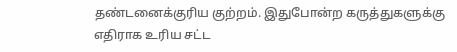தண்டனைக்குரிய குற்றம். இதுபோன்ற கருத்துகளுக்கு எதிராக உரிய சட்ட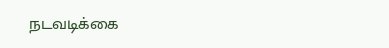நடவடிக்கை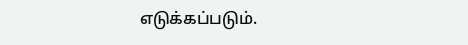எடுக்கப்படும்.